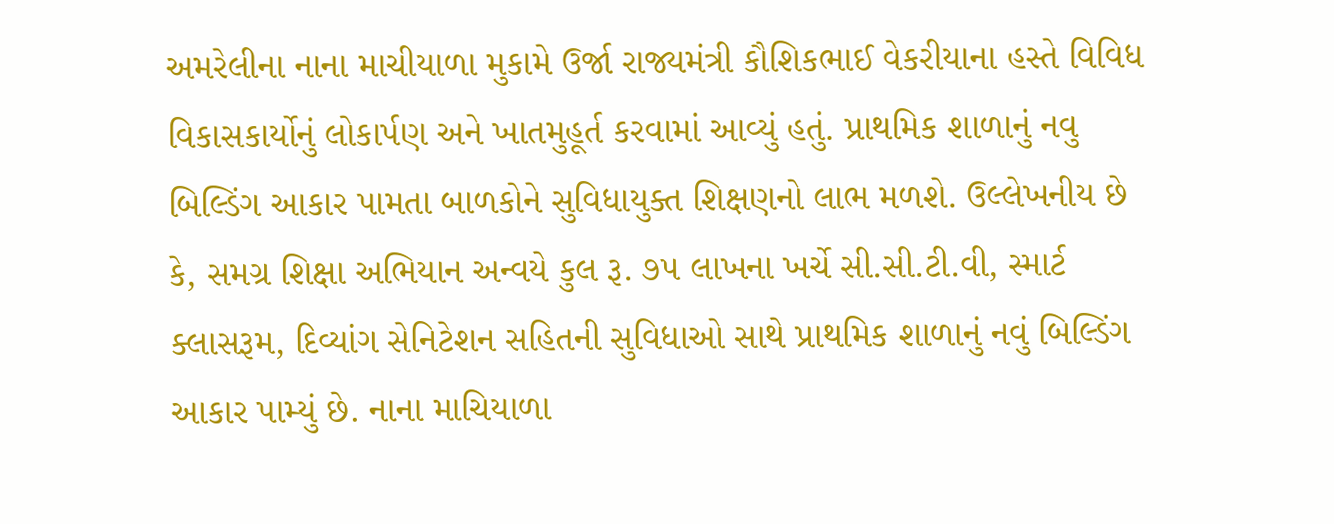અમરેલીના નાના માચીયાળા મુકામે ઉર્જા રાજ્યમંત્રી કૌશિકભાઈ વેકરીયાના હસ્તે વિવિધ વિકાસકાર્યોનું લોકાર્પણ અને ખાતમુહૂર્ત કરવામાં આવ્યું હતું. પ્રાથમિક શાળાનું નવુ બિલ્ડિંગ આકાર પામતા બાળકોને સુવિધાયુક્ત શિક્ષણનો લાભ મળશે. ઉલ્લેખનીય છે કે, સમગ્ર શિક્ષા અભિયાન અન્વયે કુલ રૂ. ૭૫ લાખના ખર્ચે સી.સી.ટી.વી, સ્માર્ટ ક્લાસરૂમ, દિવ્યાંગ સેનિટેશન સહિતની સુવિધાઓ સાથે પ્રાથમિક શાળાનું નવું બિલ્ડિંગ આકાર પામ્યું છે. નાના માચિયાળા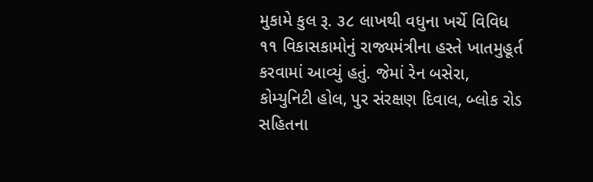મુકામે કુલ રૂ. ૩૮ લાખથી વધુના ખર્ચે વિવિધ ૧૧ વિકાસકામોનું રાજ્યમંત્રીના હસ્તે ખાતમુહૂર્ત કરવામાં આવ્યું હતું. જેમાં રેન બસેરા, કોમ્યુનિટી હોલ, પુર સંરક્ષણ દિવાલ, બ્લોક રોડ સહિતના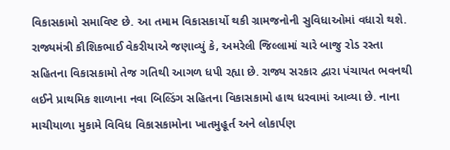વિકાસકામો સમાવિષ્ટ છે. આ તમામ વિકાસકાર્યો થકી ગ્રામજનોની સુવિધાઓમાં વધારો થશે. રાજ્યમંત્રી કૌશિકભાઈ વેકરીયાએ જણાવ્યું કે, અમરેલી જિલ્લામાં ચારે બાજુ રોડ રસ્તા સહિતના વિકાસકામો તેજ ગતિથી આગળ ધપી રહ્યા છે. રાજ્ય સરકાર દ્વારા પંચાયત ભવનથી લઈને પ્રાથમિક શાળાના નવા બિલ્ડિંગ સહિતના વિકાસકામો હાથ ધરવામાં આવ્યા છે. નાના માચીયાળા મુકામે વિવિધ વિકાસકામોના ખાતમુહૂર્ત અને લોકાર્પણ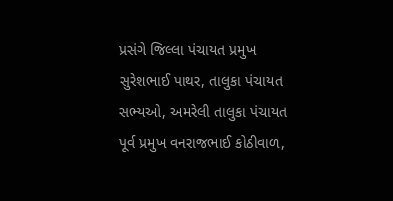પ્રસંગે જિલ્લા પંચાયત પ્રમુખ સુરેશભાઈ પાથર, તાલુકા પંચાયત સભ્યઓ, અમરેલી તાલુકા પંચાયત પૂર્વ પ્રમુખ વનરાજભાઈ કોઠીવાળ,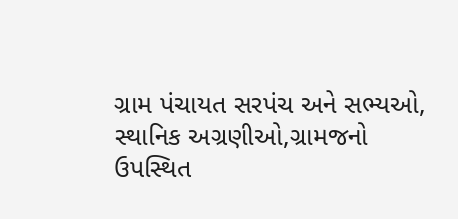ગ્રામ પંચાયત સરપંચ અને સભ્યઓ, સ્થાનિક અગ્રણીઓ,ગ્રામજનો ઉપસ્થિત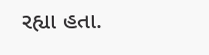રહ્યા હતા.